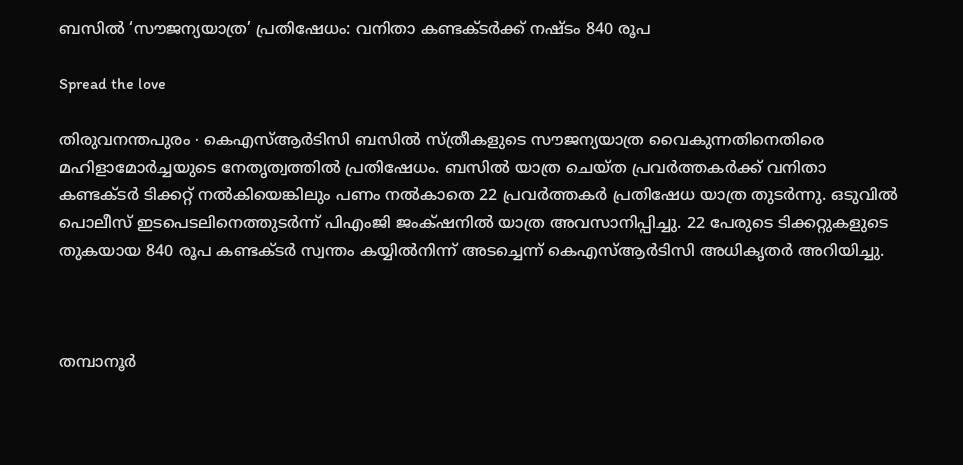ബസിൽ ‘സൗജന്യയാത്ര’ പ്രതിഷേധം: വനിതാ കണ്ടക്ടർക്ക് നഷ്ടം 840 രൂപ

Spread the love

തിരുവനന്തപുരം ∙ കെഎസ്ആർടിസി ബസിൽ സ്ത്രീകളുടെ സൗജന്യയാത്ര വൈകുന്നതിനെതിരെ മഹിളാമോർച്ചയുടെ നേതൃത്വത്തിൽ പ്രതിഷേധം. ബസിൽ യാത്ര ചെയ്ത പ്രവർത്തകർക്ക് വനിതാ കണ്ടക്ടർ ടിക്കറ്റ് നൽകിയെങ്കിലും പണം നൽകാതെ 22 പ്രവർത്തകർ പ്രതിഷേധ യാത്ര തുടർന്നു. ഒടുവിൽ പൊലീസ് ഇടപെടലിനെത്തുടർന്ന് പിഎംജി ജംക്‌ഷനിൽ യാത്ര അവസാനിപ്പിച്ചു. 22 പേരുടെ ടിക്കറ്റുകളുടെ തുകയായ 840 രൂപ കണ്ടക്ടർ സ്വന്തം കയ്യിൽനിന്ന് അടച്ചെന്ന് കെഎസ്ആർടിസി അധികൃതർ അറിയിച്ചു.



തമ്പാനൂർ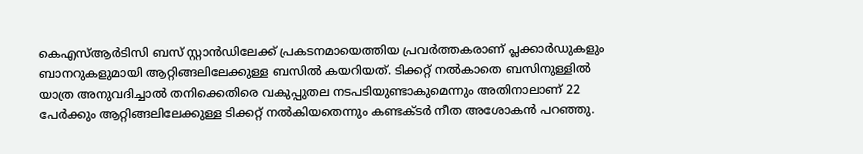കെഎസ്ആർടിസി ബസ് സ്റ്റാൻഡിലേക്ക് പ്രകടനമായെത്തിയ പ്രവർത്തകരാണ് പ്ലക്കാർഡുകളും ബാനറുകളുമായി ആറ്റിങ്ങലിലേക്കുള്ള ബസിൽ കയറിയത്. ടിക്കറ്റ് നൽകാതെ ബസിനുള്ളിൽ യാത്ര അനുവദിച്ചാൽ തനിക്കെതിരെ വകുപ്പുതല നടപടിയുണ്ടാകുമെന്നും അതിനാലാണ് 22 പേർക്കും ആറ്റിങ്ങലിലേക്കുള്ള ടിക്കറ്റ് നൽകിയതെന്നും കണ്ടക്ടർ നീത അശോകൻ പറഞ്ഞു.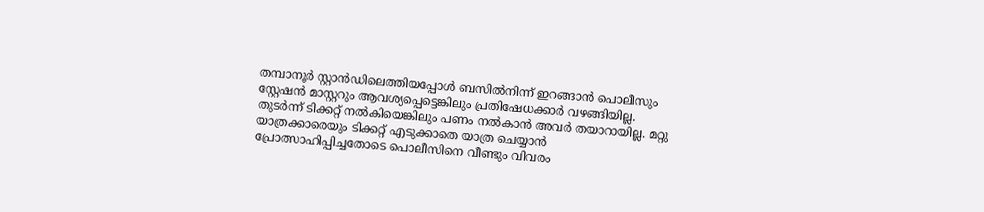തമ്പാനൂർ സ്റ്റാൻഡിലെത്തിയപ്പോൾ ബസിൽനിന്ന് ഇറങ്ങാൻ പൊലീസും സ്റ്റേഷൻ മാസ്റ്ററും ആവശ്യപ്പെട്ടെങ്കിലും പ്രതിഷേധക്കാർ വഴങ്ങിയില്ല. തുടർന്ന് ടിക്കറ്റ് നൽകിയെങ്കിലും പണം നൽകാൻ അവർ തയാറായില്ല. മറ്റു യാത്രക്കാരെയും ടിക്കറ്റ് എടുക്കാതെ യാത്ര ചെയ്യാൻ പ്രോത്സാഹിപ്പിച്ചതോടെ പൊലീസിനെ വീണ്ടും വിവരം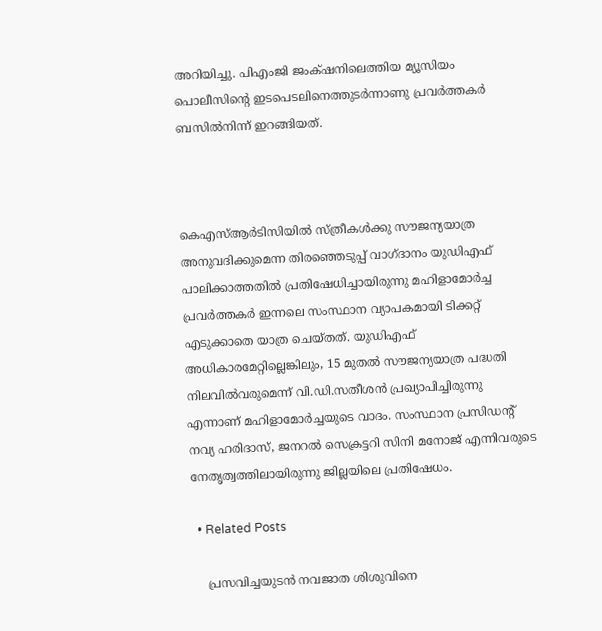അറിയിച്ചു. പിഎംജി ജംക്‌ഷനിലെത്തിയ മ്യൂസിയം പൊലീസിന്റെ ഇടപെടലിനെത്തുടർന്നാണു പ്രവർത്തകർ ബസിൽനിന്ന് ഇറങ്ങിയത്.



കെഎസ്ആർടിസിയിൽ സ്ത്രീകൾക്കു സൗജന്യയാത്ര അനുവദിക്കുമെന്ന തിരഞ്ഞെടുപ്പ് വാഗ്ദാനം യുഡിഎഫ് പാലിക്കാത്തതിൽ പ്രതിഷേധിച്ചായിരുന്നു മഹിളാമോർച്ച പ്രവർത്തകർ ഇന്നലെ സംസ്ഥാന വ്യാപകമായി ടിക്കറ്റ് എടുക്കാതെ യാത്ര ചെയ്തത്. യുഡിഎഫ് അധികാരമേറ്റില്ലെങ്കിലും, 15 മുതൽ സൗജന്യയാത്ര പദ്ധതി നിലവിൽവരുമെന്ന് വി.ഡി.സതീശൻ പ്രഖ്യാപിച്ചിരുന്നു എന്നാണ് മഹിളാമോർച്ചയുടെ വാദം. സംസ്ഥാന പ്രസി‍ഡന്റ് നവ്യ ഹരിദാസ്, ജനറൽ സെക്രട്ടറി സിനി മനോജ് എന്നിവരുടെ നേതൃത്വത്തിലായിരുന്നു ജില്ലയിലെ പ്രതിഷേധം.

  • Related Posts

    പ്രസവിച്ചയുടൻ നവജാത ശിശുവിനെ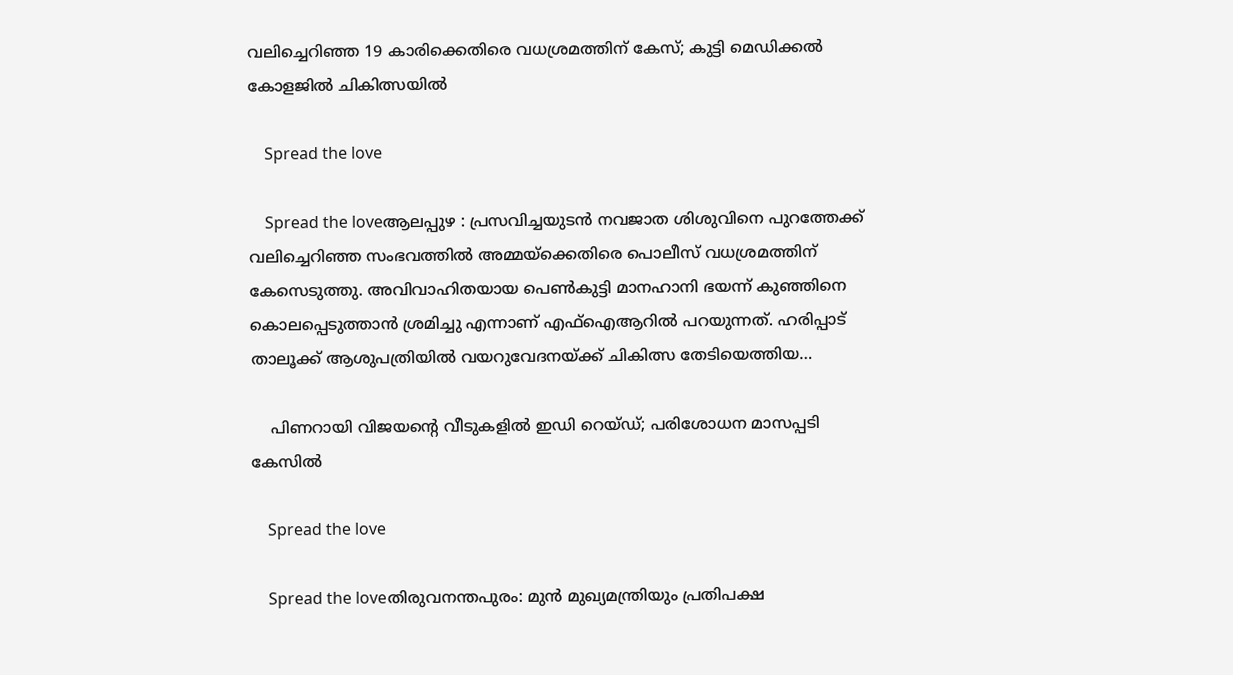വലിച്ചെറിഞ്ഞ 19 കാരിക്കെതിരെ വധശ്രമത്തിന് കേസ്; കുട്ടി മെഡിക്കൽ കോളജിൽ ചികിത്സയിൽ

    Spread the love

    Spread the loveആലപ്പുഴ : പ്രസവിച്ചയുടൻ നവജാത ശിശുവിനെ പുറത്തേക്ക് വലിച്ചെറിഞ്ഞ സംഭവത്തിൽ അമ്മയ്ക്കെതിരെ പൊലീസ് വധശ്രമത്തിന് കേസെടുത്തു. അവിവാഹിതയായ പെൺകുട്ടി മാനഹാനി ഭയന്ന് കുഞ്ഞിനെ കൊലപ്പെടുത്താൻ ശ്രമിച്ചു എന്നാണ് എഫ്ഐആറിൽ പറയുന്നത്. ഹരിപ്പാട് താലൂക്ക് ആശുപത്രിയിൽ വയറുവേദനയ്ക്ക് ചികിത്സ തേടിയെത്തിയ…

    പിണറായി വിജയന്റെ വീടുകളില്‍ ഇഡി റെയ്ഡ്; പരിശോധന മാസപ്പടി കേസില്‍

    Spread the love

    Spread the loveതിരുവനന്തപുരം: മുന്‍ മുഖ്യമന്ത്രിയും പ്രതിപക്ഷ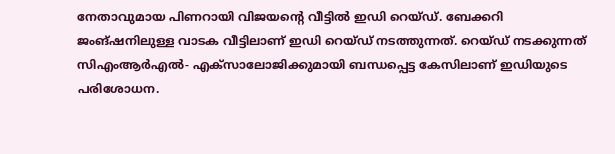നേതാവുമായ പിണറായി വിജയന്റെ വീട്ടില്‍ ഇഡി റെയ്ഡ്. ബേക്കറി ജംങ്ഷനിലുള്ള വാടക വീട്ടിലാണ് ഇഡി റെയ്ഡ് നടത്തുന്നത്. റെയ്ഡ് നടക്കുന്നത് സിഎംആര്‍എല്‍- എക്‌സാലോജിക്കുമായി ബന്ധപ്പെട്ട കേസിലാണ് ഇഡിയുടെ പരിശോധന.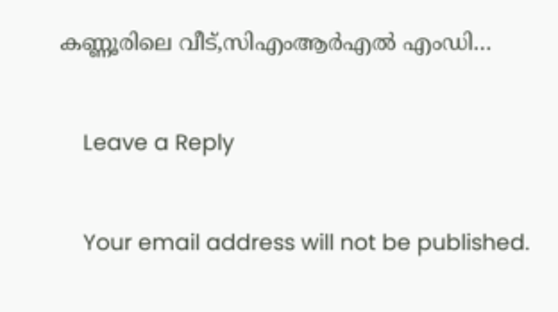കണ്ണൂരിലെ വീട്,സിഎംആര്‍എല്‍ എംഡി…

    Leave a Reply

    Your email address will not be published.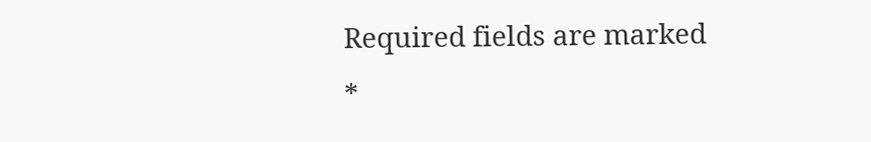Required fields are marked *